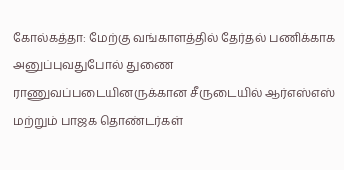கோல்கத்தா: மேற்கு வங்காளத்தில் தேர்தல் பணிக்காக அனுப்புவதுபோல் துணை ராணுவப்படையினருக்கான சீருடையில் ஆர்எஸ்எஸ் மற்றும் பாஜக தொண்டர்கள்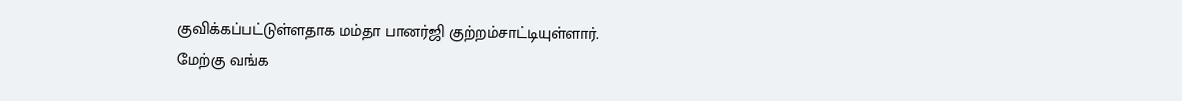குவிக்கப்பட்டுள்ளதாக மம்தா பானர்ஜி குற்றம்சாட்டியுள்ளார்.
மேற்கு வங்க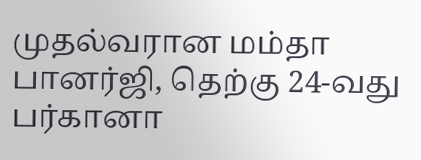முதல்வரான மம்தா பானர்ஜி, தெற்கு 24-வது பர்கானா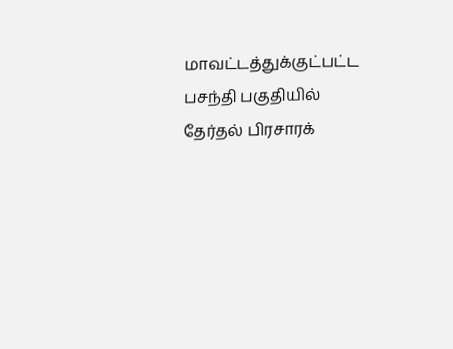மாவட்டத்துக்குட்பட்ட பசந்தி பகுதியில் தேர்தல் பிரசாரக்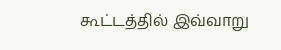கூட்டத்தில் இவ்வாறு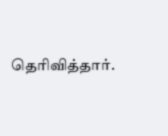தெரிவித்தார்.